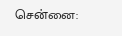சென்னை: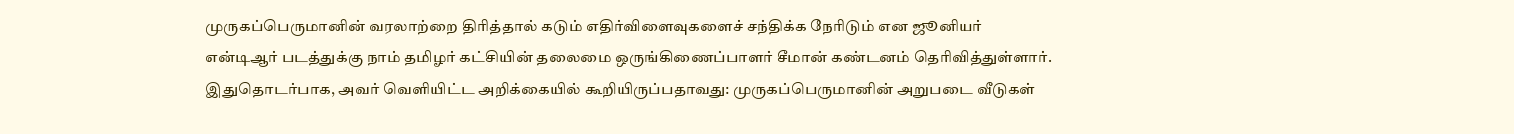முருகப்பெருமானின் வரலாற்றை திரித்தால் கடும் எதிர்விளைவுகளைச் சந்திக்க நேரிடும் என ஜூனியர் என்டிஆர் படத்துக்கு நாம் தமிழர் கட்சியின் தலைமை ஒருங்கிணைப்பாளர் சீமான் கண்டனம் தெரிவித்துள்ளார்.
இதுதொடர்பாக, அவர் வெளியிட்ட அறிக்கையில் கூறியிருப்பதாவது: முருகப்பெருமானின் அறுபடை வீடுகள்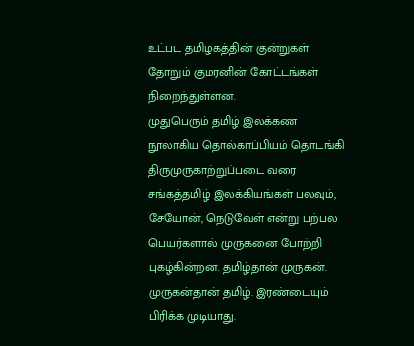உட்பட தமிழகத்தின் குன்றுகள் தோறும் குமரனின் கோட்டங்கள் நிறைந்துள்ளன.
முதுபெரும் தமிழ் இலக்கண நூலாகிய தொல்காப்பியம் தொடங்கி திருமுருகாற்றுப்படை வரை சங்கத்தமிழ் இலக்கியங்கள் பலவும், சேயோன், நெடுவேள் என்று பற்பல பெயர்களால் முருகனை போற்றி புகழ்கின்றன. தமிழ்தான் முருகன். முருகன்தான் தமிழ். இரண்டையும் பிரிக்க முடியாது.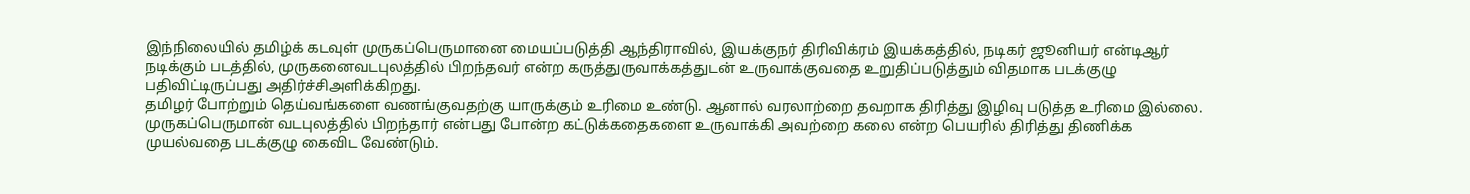இந்நிலையில் தமிழ்க் கடவுள் முருகப்பெருமானை மையப்படுத்தி ஆந்திராவில், இயக்குநர் திரிவிக்ரம் இயக்கத்தில், நடிகர் ஜூனியர் என்டிஆர் நடிக்கும் படத்தில், முருகனைவடபுலத்தில் பிறந்தவர் என்ற கருத்துருவாக்கத்துடன் உருவாக்குவதை உறுதிப்படுத்தும் விதமாக படக்குழு பதிவிட்டிருப்பது அதிர்ச்சிஅளிக்கிறது.
தமிழர் போற்றும் தெய்வங்களை வணங்குவதற்கு யாருக்கும் உரிமை உண்டு. ஆனால் வரலாற்றை தவறாக திரித்து இழிவு படுத்த உரிமை இல்லை. முருகப்பெருமான் வடபுலத்தில் பிறந்தார் என்பது போன்ற கட்டுக்கதைகளை உருவாக்கி அவற்றை கலை என்ற பெயரில் திரித்து திணிக்க முயல்வதை படக்குழு கைவிட வேண்டும்.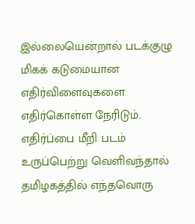இல்லையென்றால் படக்குழு மிகக் கடுமையான எதிர்விளைவுகளை எதிர்கொள்ள நேரிடும். எதிர்ப்பை மீறி படம் உருப்பெற்று வெளிவந்தால் தமிழகத்தில் எந்தவொரு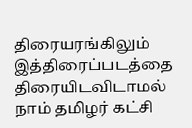திரையரங்கிலும் இத்திரைப்படத்தை திரையிடவிடாமல் நாம் தமிழர் கட்சி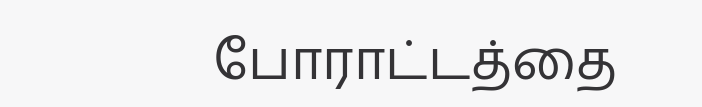போராட்டத்தை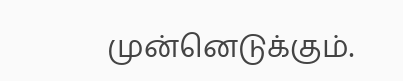முன்னெடுக்கும்.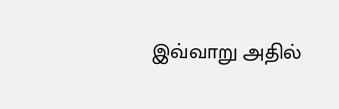இவ்வாறு அதில்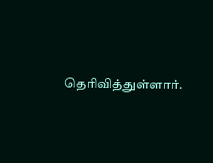தெரிவித்துள்ளார்.